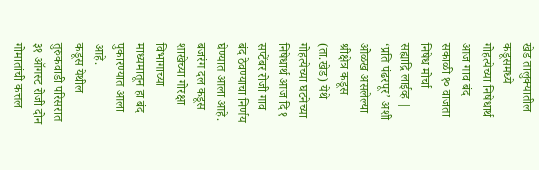खेड तालुक्यातील कडूसमध्ये गोहत्येच्या निषेधार्थ आज गाव बंद
सकाळी १० वाजता निषेध मोर्चा
सह्याद्रि लाईव्ह | ‘प्रति पंढरपूर’ अशी ओळख असलेल्या श्रीक्षेत्र कडूस (ता.खेड) येथे गोहत्येच्या घटनेच्या निषेधार्थ आज दि १ सप्टेंबर रोजी गाव बंद ठेवण्याचा निर्णय घेण्यात आला आहे. बजरंग दल कडूस शाखेच्या गोरक्षा विभागाच्या माध्यमातून हा बंद पुकारण्यात आला आहे.
कडूस येथील तुरुकवाडी परिसरात ३१ ऑगस्ट रोजी दोन गोमातांची कत्तल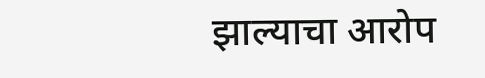झाल्याचा आरोप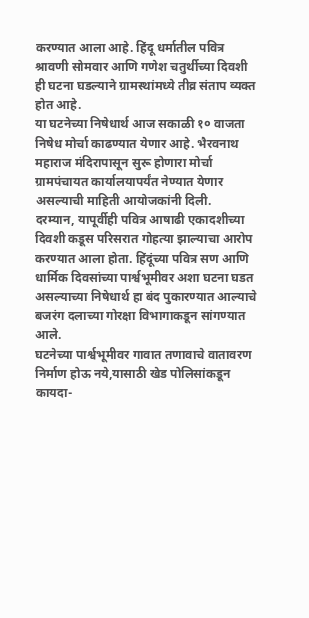करण्यात आला आहे. हिंदू धर्मातील पवित्र श्रावणी सोमवार आणि गणेश चतुर्थीच्या दिवशी ही घटना घडल्याने ग्रामस्थांमध्ये तीव्र संताप व्यक्त होत आहे.
या घटनेच्या निषेधार्थ आज सकाळी १० वाजता निषेध मोर्चा काढण्यात येणार आहे. भैरवनाथ महाराज मंदिरापासून सुरू होणारा मोर्चा ग्रामपंचायत कार्यालयापर्यंत नेण्यात येणार असल्याची माहिती आयोजकांनी दिली.
दरम्यान, यापूर्वीही पवित्र आषाढी एकादशीच्या दिवशी कडूस परिसरात गोहत्या झाल्याचा आरोप करण्यात आला होता. हिंदूंच्या पवित्र सण आणि धार्मिक दिवसांच्या पार्श्वभूमीवर अशा घटना घडत असल्याच्या निषेधार्थ हा बंद पुकारण्यात आल्याचे बजरंग दलाच्या गोरक्षा विभागाकडून सांगण्यात आले.
घटनेच्या पार्श्वभूमीवर गावात तणावाचे वातावरण निर्माण होऊ नये,यासाठी खेड पोलिसांकडून कायदा-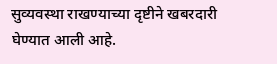सुव्यवस्था राखण्याच्या दृष्टीने खबरदारी घेण्यात आली आहे.